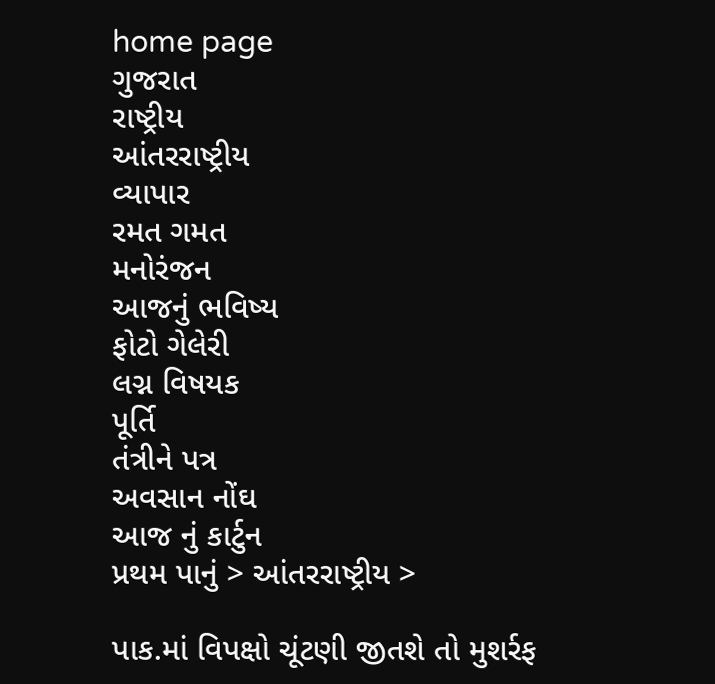home page
ગુજરાત
રાષ્ટ્રીય
આંતરરાષ્ટ્રીય
વ્યાપાર
રમત ગમત
મનોરંજન
આજનું ભવિષ્ય
ફોટો ગેલેરી
લગ્ન વિષયક
પૂર્તિ
તંત્રીને પત્ર
અવસાન નોંઘ
આજ નું કાર્ટુન
પ્રથમ પાનું > આંતરરાષ્ટ્રીય >

પાક.માં વિપક્ષો ચૂંટણી જીતશે તો મુશર્રફ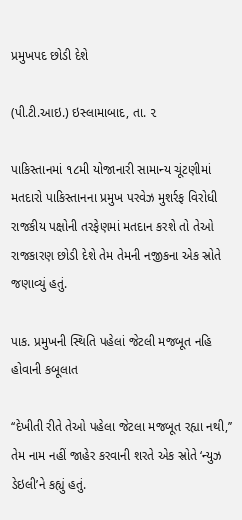પ્રમુખપદ છોડી દેશે

(પી.ટી.આઇ.) ઇસ્લામાબાદ, તા. ૨

પાકિસ્તાનમાં ૧૮મી યોજાનારી સામાન્ય ચૂંટણીમાં મતદારો પાકિસ્તાનના પ્રમુખ પરવેઝ મુશર્રફ વિરોધી રાજકીય પક્ષોની તરફેણમાં મતદાન કરશે તો તેઓ રાજકારણ છોડી દેશે તેમ તેમની નજીકના એક સ્રોતે જણાવ્યું હતું.

પાક. પ્રમુખની સ્થિતિ પહેલાં જેટલી મજબૂત નહિ હોવાની કબૂલાત

‘‘દેખીતી રીતે તેઓ પહેલા જેટલા મજબૂત રહ્યા નથી,’’ તેમ નામ નહીં જાહેર કરવાની શરતે એક સ્રોતે ‘ન્યુઝ ડેઇલી’ને કહ્યું હતું.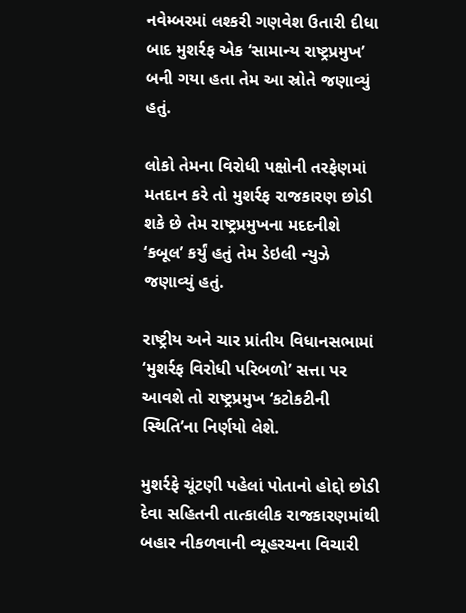નવેમ્બરમાં લશ્કરી ગણવેશ ઉતારી દીધા બાદ મુશર્રફ એક ‘સામાન્ય રાષ્ટ્રપ્રમુખ’ બની ગયા હતા તેમ આ સ્રોતે જણાવ્યું હતું.

લોકો તેમના વિરોધી પક્ષોની તરફેણમાં મતદાન કરે તો મુશર્રફ રાજકારણ છોડી શકે છે તેમ રાષ્ટ્રપ્રમુખના મદદનીશે ‘કબૂલ’ કર્યું હતું તેમ ડેઇલી ન્યુઝે જણાવ્યું હતું.

રાષ્ટ્રીય અને ચાર પ્રાંતીય વિધાનસભામાં ‘મુશર્રફ વિરોધી પરિબળો’ સત્તા પર આવશે તો રાષ્ટ્રપ્રમુખ ‘કટોકટીની સ્થિતિ’ના નિર્ણયો લેશે.

મુશર્રફે ચૂંટણી પહેલાં પોતાનો હોદ્દો છોડી દેવા સહિતની તાત્કાલીક રાજકારણમાંથી બહાર નીકળવાની વ્યૂહરચના વિચારી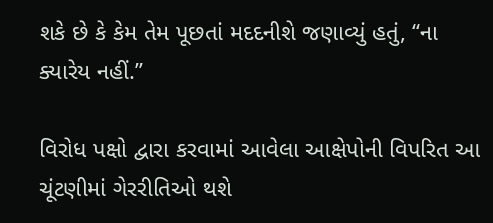શકે છે કે કેમ તેમ પૂછતાં મદદનીશે જણાવ્યું હતું, ‘‘ના ક્યારેય નહીં.’’

વિરોધ પક્ષો દ્વારા કરવામાં આવેલા આક્ષેપોની વિપરિત આ ચૂંટણીમાં ગેરરીતિઓ થશે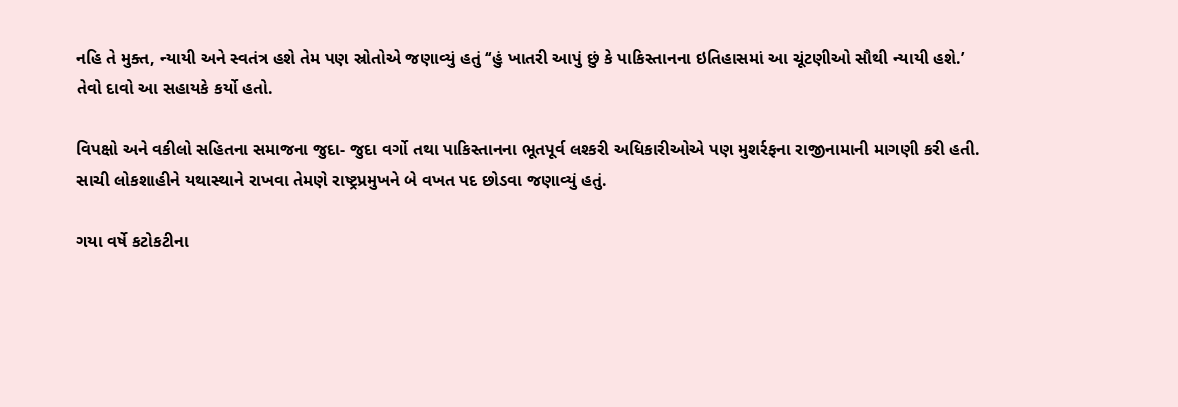નહિ તે મુક્ત, ન્યાયી અને સ્વતંત્ર હશે તેમ પણ સ્રોતોએ જણાવ્યું હતું ‘‘હું ખાતરી આપું છું કે પાકિસ્તાનના ઇતિહાસમાં આ ચૂંટણીઓ સૌથી ન્યાયી હશે.’ તેવો દાવો આ સહાયકે કર્યો હતો.

વિપક્ષો અને વકીલો સહિતના સમાજના જુદા- જુદા વર્ગો તથા પાકિસ્તાનના ભૂતપૂર્વ લશ્કરી અધિકારીઓએ પણ મુશર્રફના રાજીનામાની માગણી કરી હતી. સાચી લોકશાહીને યથાસ્થાને રાખવા તેમણે રાષ્ટ્રપ્રમુખને બે વખત પદ છોડવા જણાવ્યું હતું.

ગયા વર્ષે કટોકટીના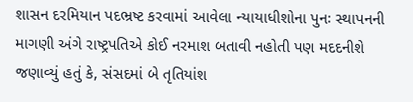શાસન દરમિયાન પદભ્રષ્ટ કરવામાં આવેલા ન્યાયાધીશોના પુનઃ સ્થાપનની માગણી અંગે રાષ્ટ્રપતિએ કોઈ નરમાશ બતાવી નહોતી પણ મદદનીશે જણાવ્યું હતું કે, સંસદમાં બે તૃતિયાંશ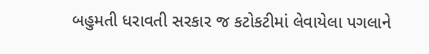બહુમતી ધરાવતી સરકાર જ કટોકટીમાં લેવાયેલા પગલાને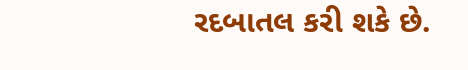રદબાતલ કરી શકે છે.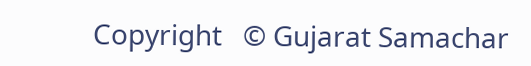Copyright   © Gujarat Samachar